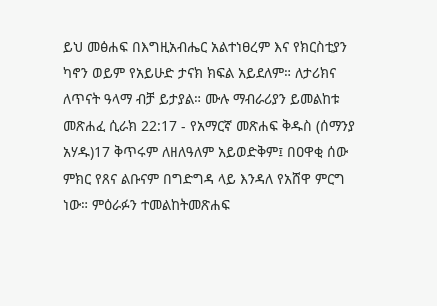ይህ መፅሐፍ በእግዚአብሔር አልተነፀረም እና የክርስቲያን ካኖን ወይም የአይሁድ ታናክ ክፍል አይደለም። ለታሪክና ለጥናት ዓላማ ብቻ ይታያል። ሙሉ ማብራሪያን ይመልከቱ መጽሐፈ ሲራክ 22:17 - የአማርኛ መጽሐፍ ቅዱስ (ሰማንያ አሃዱ)17 ቅጥሩም ለዘለዓለም አይወድቅም፤ በዐዋቂ ሰው ምክር የጸና ልቡናም በግድግዳ ላይ እንዳለ የአሸዋ ምርግ ነው። ምዕራፉን ተመልከትመጽሐፍ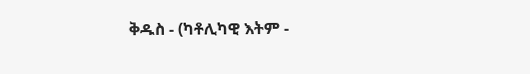ቅዱስ - (ካቶሊካዊ እትም -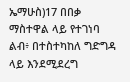ኤማሁስ)17 በበቃ ማስተዋል ላይ የተገነባ ልብ፥ በተስተካከለ ግድግዳ ላይ እንደሚደረግ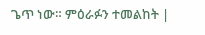ጌጥ ነው። ምዕራፉን ተመልከት |